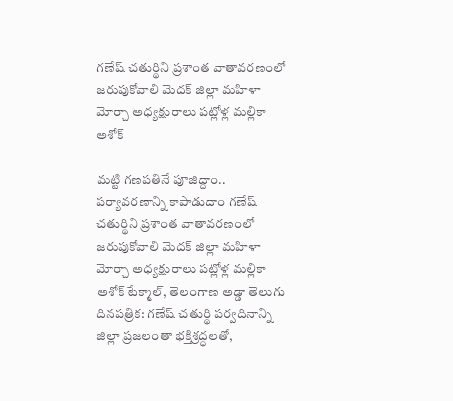గణేష్‌ చతుర్థిని ప్రశాంత వాతావరణంలో జరుపుకోవాలి మెదక్ జిల్లా మహిళా మోర్చా అధ్యక్షురాలు పట్లోళ్ల మల్లికా అశోక్

మట్టి గణపతినే పూజిద్దాం.. పర్యావరణాన్ని కాపాడుదాం గణేష్‌ చతుర్థిని ప్రశాంత వాతావరణంలో జరుపుకోవాలి మెదక్ జిల్లా మహిళా మోర్చా అధ్యక్షురాలు పట్లోళ్ల మల్లికా అశోక్ టేక్మాల్, తెలంగాణ అడ్డా తెలుగు దినపత్రిక: గణేష్‌ చతుర్థి పర్వదినాన్ని జిల్లా ప్రజలంతా భక్తిశ్రద్ధలతో,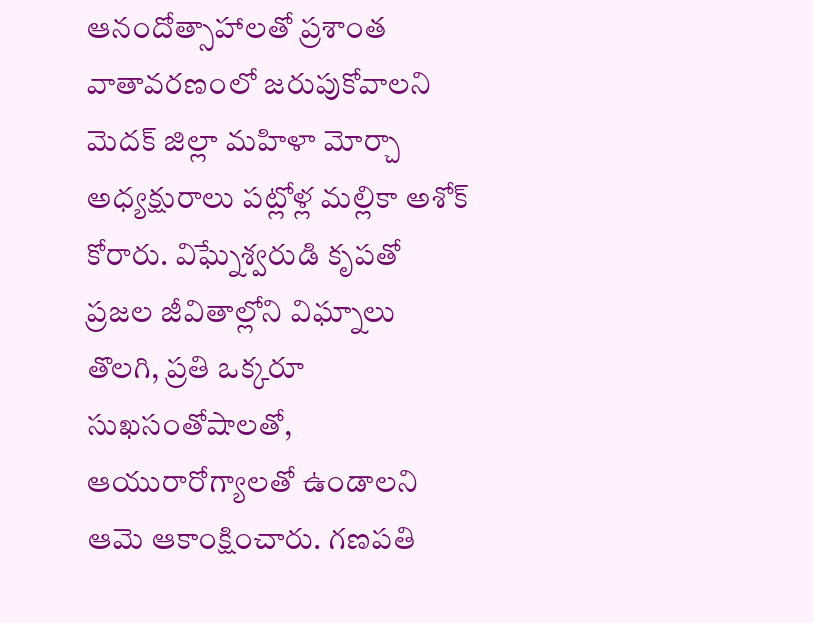ఆనందోత్సాహాలతో ప్రశాంత వాతావరణంలో జరుపుకోవాలని మెదక్ జిల్లా మహిళా మోర్చా అధ్యక్షురాలు పట్లోళ్ల మల్లికా అశోక్ కోరారు. విఘ్నేశ్వరుడి కృపతో ప్రజల జీవితాల్లోని విఘ్నాలు తొలగి, ప్రతి ఒక్కరూ సుఖసంతోషాలతో, ఆయురారోగ్యాలతో ఉండాలని ఆమె ఆకాంక్షించారు. గణపతి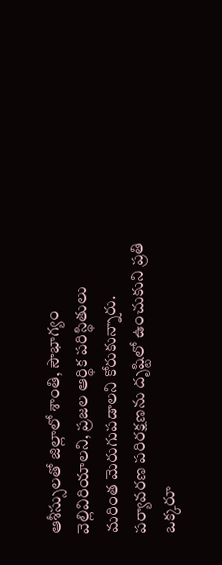ఆశీస్సులతో జిల్లాలో శాంతి, సౌభాగ్యం వెల్లివిరియాలని, ప్రజల ఆర్థిక పరిస్థితులు మరింత మెరుగుపడాలని కోరుకున్నారు. పర్యావరణ పరిరక్షణను దృష్టిలో ఉంచుకుని ప్రతి ఒక్కరూ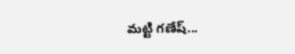మట్టి గణేష్‌...